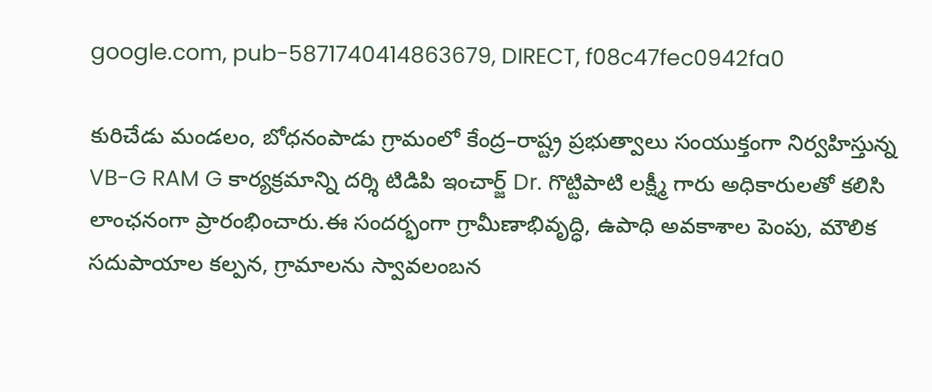google.com, pub-5871740414863679, DIRECT, f08c47fec0942fa0

కురిచేడు మండలం, బోధనంపాడు గ్రామంలో కేంద్ర–రాష్ట్ర ప్రభుత్వాలు సంయుక్తంగా నిర్వహిస్తున్న VB-G RAM G కార్యక్రమాన్ని దర్శి టిడిపి ఇంచార్జ్ Dr. గొట్టిపాటి లక్ష్మీ గారు అధికారులతో కలిసి లాంఛనంగా ప్రారంభించారు.ఈ సందర్భంగా గ్రామీణాభివృద్ధి, ఉపాధి అవకాశాల పెంపు, మౌలిక సదుపాయాల కల్పన, గ్రామాలను స్వావలంబన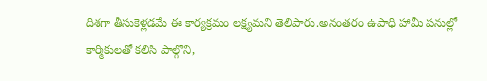దిశగా తీసుకెళ్లడమే ఈ కార్యక్రమం లక్ష్యమని తెలిపారు.అనంతరం ఉపాధి హామీ పనుల్లో కార్మికులతో కలిసి పాల్గొని,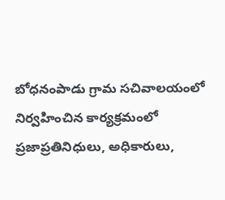బోధనంపాడు గ్రామ సచివాలయంలో నిర్వహించిన కార్యక్రమంలో ప్రజాప్రతినిధులు, అధికారులు,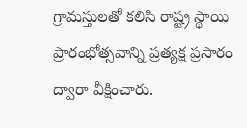గ్రామస్తులతో కలిసి రాష్ట్ర స్థాయి ప్రారంభోత్సవాన్ని ప్రత్యక్ష ప్రసారం ద్వారా వీక్షించారు.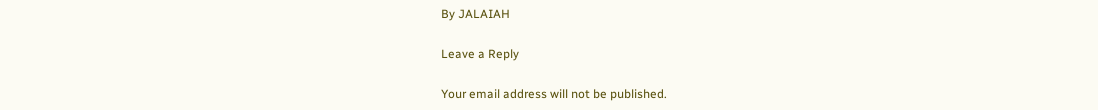By JALAIAH

Leave a Reply

Your email address will not be published.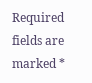Required fields are marked *